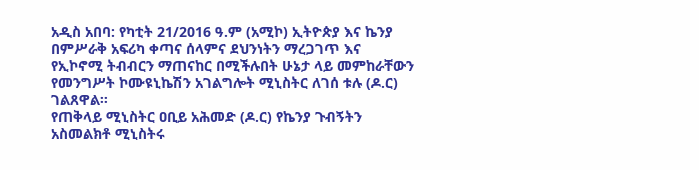አዲስ አበባ: የካቲት 21/2016 ዓ.ም (አሚኮ) ኢትዮጵያ እና ኬንያ በምሥራቅ አፍሪካ ቀጣና ሰላምና ደህንነትን ማረጋገጥ እና የኢኮኖሚ ትብብርን ማጠናከር በሚችሉበት ሁኔታ ላይ መምከራቸውን የመንግሥት ኮሙዩኒኬሽን አገልግሎት ሚኒስትር ለገሰ ቱሉ (ዶ.ር) ገልጸዋል፡፡
የጠቅላይ ሚኒስትር ዐቢይ አሕመድ (ዶ.ር) የኬንያ ጉብኝትን አስመልክቶ ሚኒስትሩ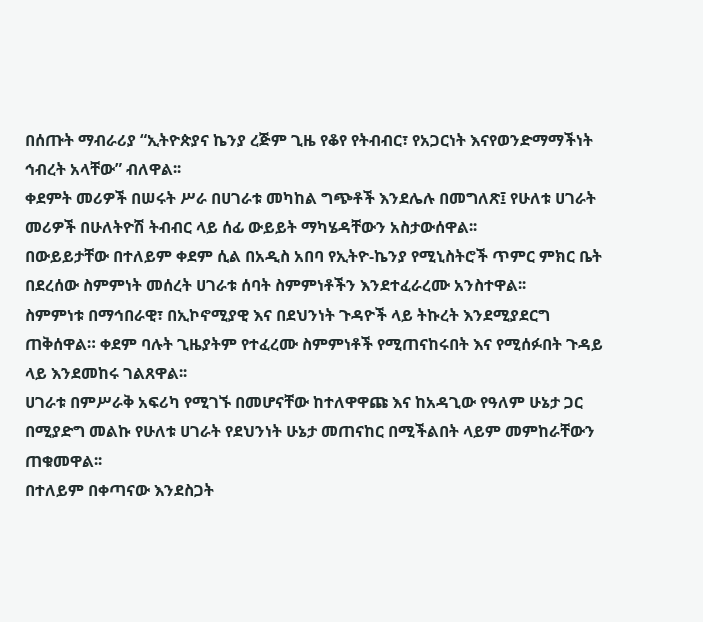በሰጡት ማብራሪያ “ኢትዮጵያና ኬንያ ረጅም ጊዜ የቆየ የትብብር፣ የአጋርነት እናየወንድማማችነት ኅብረት አላቸው” ብለዋል፡፡
ቀደምት መሪዎች በሠሩት ሥራ በሀገራቱ መካከል ግጭቶች እንደሌሉ በመግለጽ፤ የሁለቱ ሀገራት መሪዎች በሁለትዮሽ ትብብር ላይ ሰፊ ውይይት ማካሄዳቸውን አስታውሰዋል፡፡
በውይይታቸው በተለይም ቀደም ሲል በአዲስ አበባ የኢትዮ-ኬንያ የሚኒስትሮች ጥምር ምክር ቤት በደረሰው ስምምነት መሰረት ሀገራቱ ሰባት ስምምነቶችን እንደተፈራረሙ አንስተዋል፡፡
ስምምነቱ በማኅበራዊ፣ በኢኮኖሚያዊ እና በደህንነት ጉዳዮች ላይ ትኩረት እንደሚያደርግ ጠቅሰዋል። ቀደም ባሉት ጊዜያትም የተፈረሙ ስምምነቶች የሚጠናከሩበት እና የሚሰፉበት ጉዳይ ላይ እንደመከሩ ገልጸዋል፡፡
ሀገራቱ በምሥራቅ አፍሪካ የሚገኙ በመሆናቸው ከተለዋዋጩ እና ከአዳጊው የዓለም ሁኔታ ጋር በሚያድግ መልኩ የሁለቱ ሀገራት የደህንነት ሁኔታ መጠናከር በሚችልበት ላይም መምከራቸውን ጠቁመዋል፡፡
በተለይም በቀጣናው እንደስጋት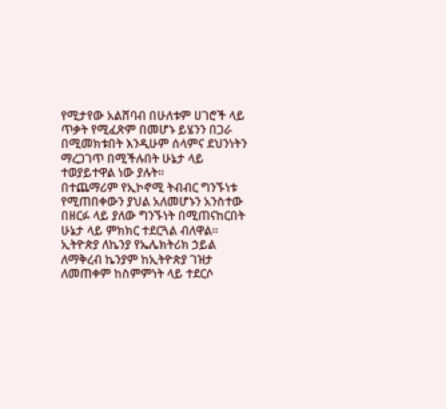የሚታየው አልሸባብ በሁለቱም ሀገሮች ላይ ጥቃት የሚፈጽም በመሆኑ ይሄንን በጋራ በሚመክቱበት እንዲሁም ሰላምና ደህንነትን ማረጋገጥ በሚችሉበት ሁኔታ ላይ ተወያይተዋል ነው ያሉት፡፡
በተጨማሪም የኢኮኖሚ ትብብር ግንኙነቱ የሚጠበቀውን ያህል አለመሆኑን አንስተው በዘርፉ ላይ ያለው ግንኙነት በሚጠናከርበት ሁኔታ ላይ ምክክር ተደርጓል ብለዋል፡፡
ኢትዮጵያ ለኬንያ የኤሌክትሪክ ኃይል ለማቅረብ ኬንያም ከኢትዮጵያ ገዝታ ለመጠቀም ከስምምነት ላይ ተደርሶ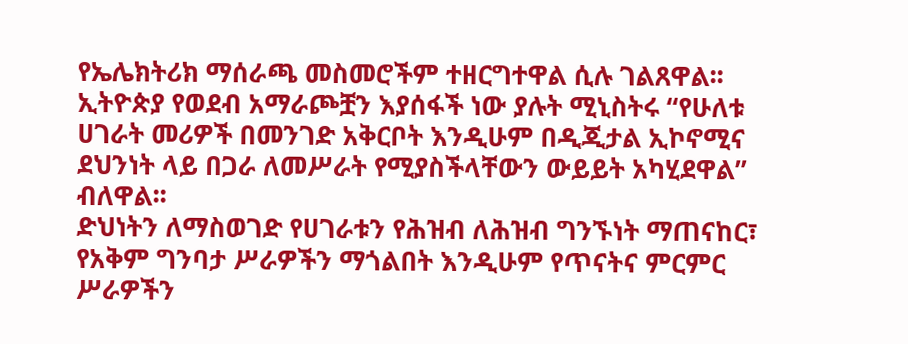የኤሌክትሪክ ማሰራጫ መስመሮችም ተዘርግተዋል ሲሉ ገልጸዋል፡፡
ኢትዮጵያ የወደብ አማራጮቿን እያሰፋች ነው ያሉት ሚኒስትሩ “የሁለቱ ሀገራት መሪዎች በመንገድ አቅርቦት እንዲሁም በዲጂታል ኢኮኖሚና ደህንነት ላይ በጋራ ለመሥራት የሚያስችላቸውን ውይይት አካሂደዋል” ብለዋል፡፡
ድህነትን ለማስወገድ የሀገራቱን የሕዝብ ለሕዝብ ግንኙነት ማጠናከር፣ የአቅም ግንባታ ሥራዎችን ማጎልበት እንዲሁም የጥናትና ምርምር ሥራዎችን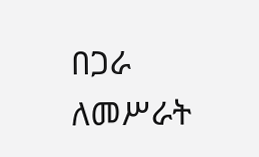በጋራ ለመሥራት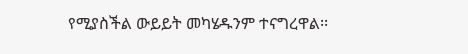የሚያስችል ውይይት መካሄዱንም ተናግረዋል፡፡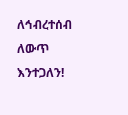ለኅብረተሰብ ለውጥ እንተጋለን!